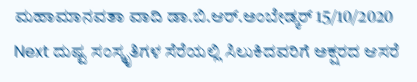ಮಹಾಮಾನವತಾ ವಾದಿ ಡಾ.ಬಿ.ಆರ್.ಅಂಬೇಡ್ಕರ್ 15/10/2020 Next ದುಷ್ಟ ಸಂಸ್ಕೃತಿಗಳ ಸೆರೆಯಲ್ಲಿ ಸಿಲುಕಿದವರಿಗೆ ಅಕ್ಷರದ ಆಸರೆ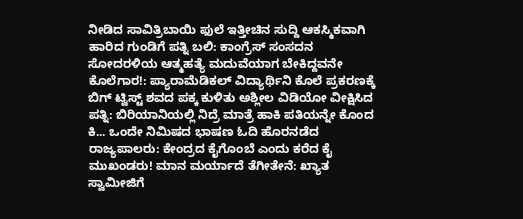ನೀಡಿದ ಸಾವಿತ್ರಿಬಾಯಿ ಫುಲೆ ಇತ್ತೀಚಿನ ಸುದ್ದಿ ಆಕಸ್ಮಿಕವಾಗಿ ಹಾರಿದ ಗುಂಡಿಗೆ ಪತ್ನಿ ಬಲಿ: ಕಾಂಗ್ರೆಸ್ ಸಂಸದನ ಸೋದರಳಿಯ ಆತ್ಮಹತ್ಯೆ ಮದುವೆಯಾಗ ಬೇಕಿದ್ದವನೇ ಕೊಲೆಗಾರ!: ಪ್ಯಾರಾಮೆಡಿಕಲ್ ವಿದ್ಯಾರ್ಥಿನಿ ಕೊಲೆ ಪ್ರಕರಣಕ್ಕೆ ಬಿಗ್ ಟ್ವಿಸ್ಟ್ ಶವದ ಪಕ್ಕ ಕುಳಿತು ಅಶ್ಲೀಲ ವಿಡಿಯೋ ವೀಕ್ಷಿಸಿದ ಪತ್ನಿ: ಬಿರಿಯಾನಿಯಲ್ಲಿ ನಿದ್ರೆ ಮಾತ್ರೆ ಹಾಕಿ ಪತಿಯನ್ನೇ ಕೊಂದ ಕಿ... ಒಂದೇ ನಿಮಿಷದ ಭಾಷಣ ಓದಿ ಹೊರನಡೆದ ರಾಜ್ಯಪಾಲರು: ಕೇಂದ್ರದ ಕೈಗೊಂಬೆ ಎಂದು ಕರೆದ ಕೈ ಮುಖಂಡರು! ಮಾನ ಮರ್ಯಾದೆ ತೆಗೀತೇನೆ: ಖ್ಯಾತ ಸ್ವಾಮೀಜಿಗೆ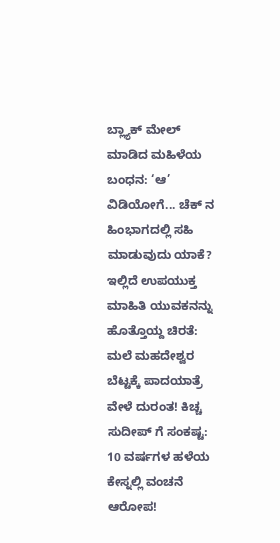ಬ್ಲ್ಯಾಕ್ ಮೇಲ್ ಮಾಡಿದ ಮಹಿಳೆಯ ಬಂಧನ: ‘ಆ’ ವಿಡಿಯೋಗೆ... ಚೆಕ್ ನ ಹಿಂಭಾಗದಲ್ಲಿ ಸಹಿ ಮಾಡುವುದು ಯಾಕೆ? ಇಲ್ಲಿದೆ ಉಪಯುಕ್ತ ಮಾಹಿತಿ ಯುವಕನನ್ನು ಹೊತ್ತೊಯ್ದ ಚಿರತೆ: ಮಲೆ ಮಹದೇಶ್ವರ ಬೆಟ್ಟಕ್ಕೆ ಪಾದಯಾತ್ರೆ ವೇಳೆ ದುರಂತ! ಕಿಚ್ಚ ಸುದೀಪ್ ಗೆ ಸಂಕಷ್ಟ: 10 ವರ್ಷಗಳ ಹಳೆಯ ಕೇಸ್ನಲ್ಲಿ ವಂಚನೆ ಆರೋಪ!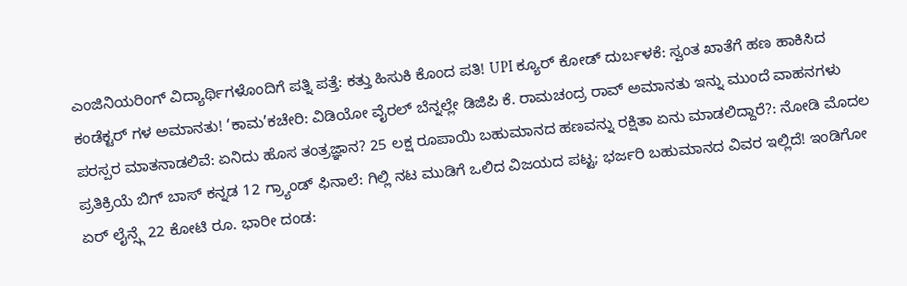ಎಂಜಿನಿಯರಿಂಗ್ ವಿದ್ಯಾರ್ಥಿಗಳೊಂದಿಗೆ ಪತ್ನಿ ಪತ್ತೆ: ಕತ್ತು ಹಿಸುಕಿ ಕೊಂದ ಪತಿ! UPI ಕ್ಯೂರ್ ಕೋಡ್ ದುರ್ಬಳಕೆ: ಸ್ವಂತ ಖಾತೆಗೆ ಹಣ ಹಾಕಿಸಿದ ಕಂಡೆಕ್ಟರ್ ಗಳ ಅಮಾನತು! ‘ಕಾಮ’ಕಚೇರಿ: ವಿಡಿಯೋ ವೈರಲ್ ಬೆನ್ನಲ್ಲೇ ಡಿಜಿಪಿ ಕೆ. ರಾಮಚಂದ್ರ ರಾವ್ ಅಮಾನತು ಇನ್ನು ಮುಂದೆ ವಾಹನಗಳು ಪರಸ್ಪರ ಮಾತನಾಡಲಿವೆ: ಏನಿದು ಹೊಸ ತಂತ್ರಜ್ಞಾನ? 25 ಲಕ್ಷ ರೂಪಾಯಿ ಬಹುಮಾನದ ಹಣವನ್ನು ರಕ್ಷಿತಾ ಏನು ಮಾಡಲಿದ್ದಾರೆ?: ನೋಡಿ ಮೊದಲ ಪ್ರತಿಕ್ರಿಯೆ ಬಿಗ್ ಬಾಸ್ ಕನ್ನಡ 12 ಗ್ರ್ಯಾಂಡ್ ಫಿನಾಲೆ: ಗಿಲ್ಲಿ ನಟ ಮುಡಿಗೆ ಒಲಿದ ವಿಜಯದ ಪಟ್ಟ; ಭರ್ಜರಿ ಬಹುಮಾನದ ವಿವರ ಇಲ್ಲಿದೆ! ಇಂಡಿಗೋ ಏರ್ ಲೈನ್ಸ್ಗೆ 22 ಕೋಟಿ ರೂ. ಭಾರೀ ದಂಡ: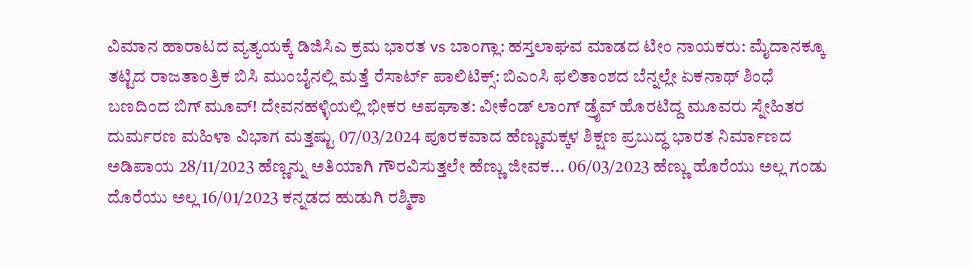ವಿಮಾನ ಹಾರಾಟದ ವ್ಯತ್ಯಯಕ್ಕೆ ಡಿಜಿಸಿಎ ಕ್ರಮ ಭಾರತ vs ಬಾಂಗ್ಲಾ: ಹಸ್ತಲಾಘವ ಮಾಡದ ಟೀಂ ನಾಯಕರು: ಮೈದಾನಕ್ಕೂ ತಟ್ಟಿದ ರಾಜತಾಂತ್ರಿಕ ಬಿಸಿ ಮುಂಬೈನಲ್ಲಿ ಮತ್ತೆ ರೆಸಾರ್ಟ್ ಪಾಲಿಟಿಕ್ಸ್: ಬಿಎಂಸಿ ಫಲಿತಾಂಶದ ಬೆನ್ನಲ್ಲೇ ಏಕನಾಥ್ ಶಿಂಧೆ ಬಣದಿಂದ ಬಿಗ್ ಮೂವ್! ದೇವನಹಳ್ಳಿಯಲ್ಲಿ ಭೀಕರ ಅಪಘಾತ: ವೀಕೆಂಡ್ ಲಾಂಗ್ ಡ್ರೈವ್ ಹೊರಟಿದ್ದ ಮೂವರು ಸ್ನೇಹಿತರ ದುರ್ಮರಣ ಮಹಿಳಾ ವಿಭಾಗ ಮತ್ತಷ್ಟು 07/03/2024 ಪೂರಕವಾದ ಹೆಣ್ಣುಮಕ್ಕಳ ಶಿಕ್ಷಣ ಪ್ರಬುದ್ಧ ಭಾರತ ನಿರ್ಮಾಣದ ಅಡಿಪಾಯ 28/11/2023 ಹೆಣ್ಣನ್ನು ಅತಿಯಾಗಿ ಗೌರವಿಸುತ್ತಲೇ ಹೆಣ್ಣು ಜೀವಕ... 06/03/2023 ಹೆಣ್ಣು ಹೊರೆಯು ಅಲ್ಲ ಗಂಡು ದೊರೆಯು ಅಲ್ಲ 16/01/2023 ಕನ್ನಡದ ಹುಡುಗಿ ರಶ್ಮಿಕಾ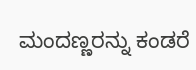ಮಂದಣ್ಣರನ್ನು ಕಂಡರೆ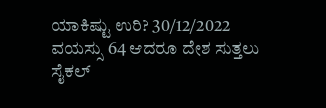ಯಾಕಿಷ್ಟು ಉರಿ? 30/12/2022 ವಯಸ್ಸು 64 ಆದರೂ ದೇಶ ಸುತ್ತಲು ಸೈಕಲ್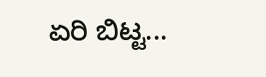ಏರಿ ಬಿಟ್ಟ...